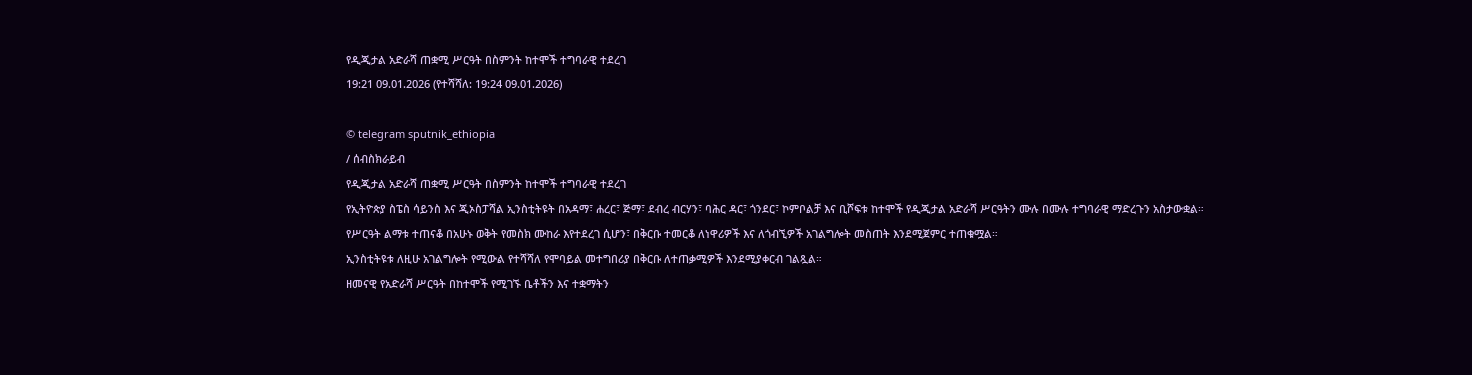የዲጂታል አድራሻ ጠቋሚ ሥርዓት በስምንት ከተሞች ተግባራዊ ተደረገ
19:21 09.01.2026 (የተሻሻለ: 19:24 09.01.2026)

© telegram sputnik_ethiopia
/ ሰብስክራይብ
የዲጂታል አድራሻ ጠቋሚ ሥርዓት በስምንት ከተሞች ተግባራዊ ተደረገ
የኢትዮጵያ ስፔስ ሳይንስ እና ጂኦስፓሻል ኢንስቲትዩት በአዳማ፣ ሐረር፣ ጅማ፣ ደብረ ብርሃን፣ ባሕር ዳር፣ ጎንደር፣ ኮምቦልቻ እና ቢሾፍቱ ከተሞች የዲጂታል አድራሻ ሥርዓትን ሙሉ በሙሉ ተግባራዊ ማድረጉን አስታውቋል።
የሥርዓት ልማቱ ተጠናቆ በአሁኑ ወቅት የመስክ ሙከራ እየተደረገ ሲሆን፣ በቅርቡ ተመርቆ ለነዋሪዎች እና ለጎብኚዎች አገልግሎት መስጠት እንደሚጀምር ተጠቁሟል።
ኢንስቲትዩቱ ለዚሁ አገልግሎት የሚውል የተሻሻለ የሞባይል መተግበሪያ በቅርቡ ለተጠቃሚዎች እንደሚያቀርብ ገልጿል።
ዘመናዊ የአድራሻ ሥርዓት በከተሞች የሚገኙ ቤቶችን እና ተቋማትን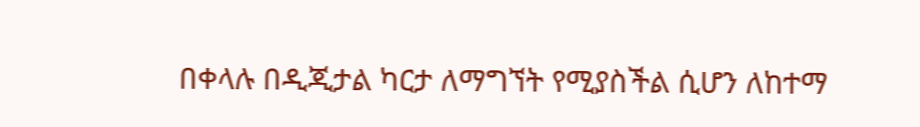በቀላሉ በዲጂታል ካርታ ለማግኘት የሚያስችል ሲሆን ለከተማ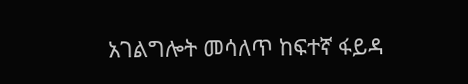አገልግሎት መሳለጥ ከፍተኛ ፋይዳ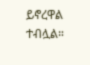ይኖረዋል ተብሏል።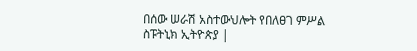በሰው ሠራሽ አስተውህሎት የበለፀገ ምሥል
ስፑትኒክ ኢትዮጵያ |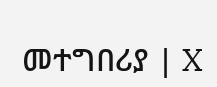መተግበሪያ | X